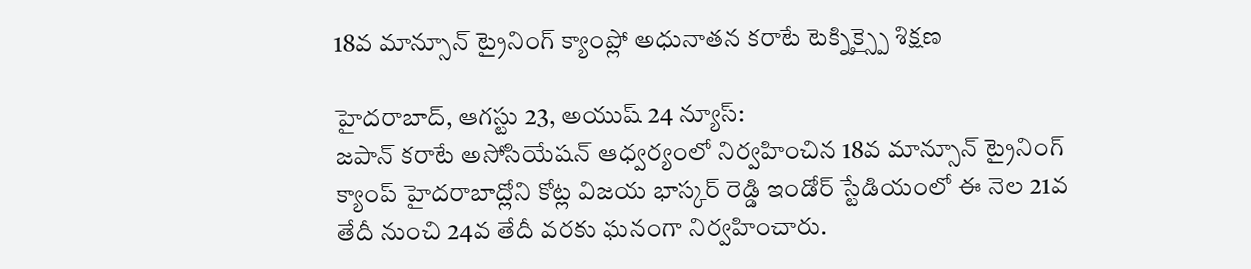18వ మాన్సూన్ ట్రైనింగ్ క్యాంప్లో అధునాతన కరాటే టెక్నిక్స్పై శిక్షణ

హైదరాబాద్, ఆగస్టు 23, అయుష్ 24 న్యూస్:
జపాన్ కరాటే అసోసియేషన్ ఆధ్వర్యంలో నిర్వహించిన 18వ మాన్సూన్ ట్రైనింగ్ క్యాంప్ హైదరాబాద్లోని కోట్ల విజయ భాస్కర్ రెడ్డి ఇండోర్ స్టేడియంలో ఈ నెల 21వ తేదీ నుంచి 24వ తేదీ వరకు ఘనంగా నిర్వహించారు.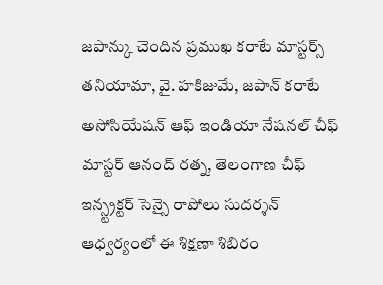జపాన్కు చెందిన ప్రముఖ కరాటే మాస్టర్స్ తనియామా, వై. హకిజుమే, జపాన్ కరాటే అసోసియేషన్ ఆఫ్ ఇండియా నేషనల్ చీఫ్ మాస్టర్ ఆనంద్ రత్న, తెలంగాణ చీఫ్ ఇన్స్ట్రక్టర్ సెన్సై రాపోలు సుదర్శన్ ఆధ్వర్యంలో ఈ శిక్షణా శిబిరం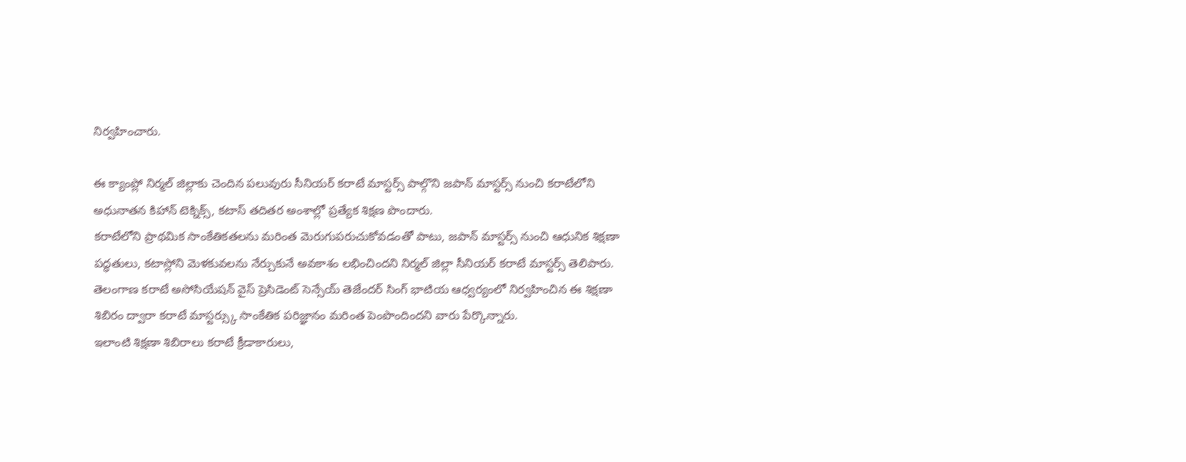నిర్వహించారు.

ఈ క్యాంప్లో నిర్మల్ జిల్లాకు చెందిన పలువురు సీనియర్ కరాటే మాస్టర్స్ పాల్గొని జపాన్ మాస్టర్స్ నుంచి కరాటేలోని అధునాతన కిహాన్ టెక్నిక్స్, కటాస్ తదితర అంశాల్లో ప్రత్యేక శిక్షణ పొందారు.
కరాటేలోని ప్రాథమిక సాంకేతికతలను మరింత మెరుగుపరుచుకోవడంతో పాటు, జపాన్ మాస్టర్స్ నుంచి ఆధునిక శిక్షణా పద్ధతులు, కటాస్లోని మెళకువలను నేర్చుకునే అవకాశం లభించిందని నిర్మల్ జిల్లా సీనియర్ కరాటే మాస్టర్స్ తెలిపారు.
తెలంగాణ కరాటే అసోసియేషన్ వైస్ ప్రెసిడెంట్ సెన్సేయ్ తెజేందర్ సింగ్ భాటియ ఆధ్వర్యంలో నిర్వహించిన ఈ శిక్షణా శిబిరం ద్వారా కరాటే మాస్టర్స్కు సాంకేతిక పరిజ్ఞానం మరింత పెంపొందిందని వారు పేర్కొన్నారు.
ఇలాంటి శిక్షణా శిబిరాలు కరాటే క్రీడాకారులు,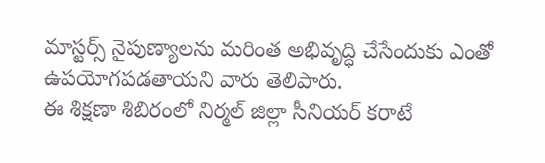మాస్టర్స్ నైపుణ్యాలను మరింత అభివృద్ధి చేసేందుకు ఎంతో ఉపయోగపడతాయని వారు తెలిపారు.
ఈ శిక్షణా శిబిరంలో నిర్మల్ జిల్లా సీనియర్ కరాటే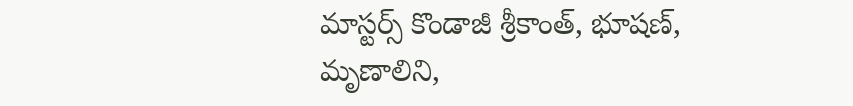మాస్టర్స్ కొండాజీ శ్రీకాంత్, భూషణ్, మృణాలిని,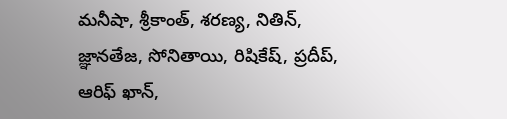మనీషా, శ్రీకాంత్, శరణ్య, నితిన్, జ్ఞానతేజ, సోనితాయి, రిషికేష్, ప్రదీప్, ఆరిఫ్ ఖాన్,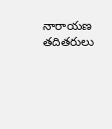నారాయణ తదితరులు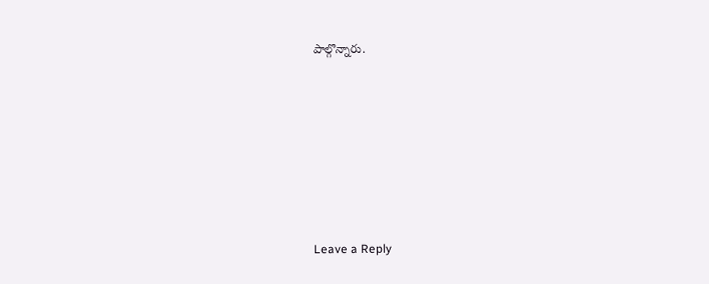పాల్గొన్నారు.










Leave a Reply